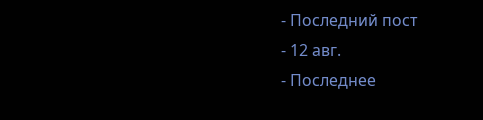- Последний пост
- 12 авг.
- Последнее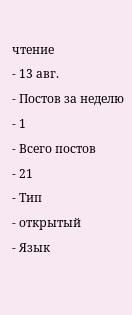чтение
- 13 авг.
- Постов за неделю
- 1
- Всего постов
- 21
- Тип
- открытый
- Язык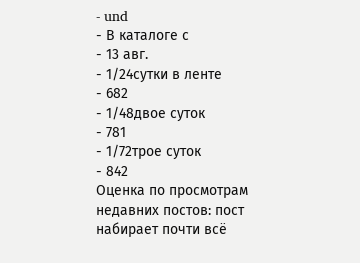- und
- В каталоге с
- 13 авг.
- 1/24сутки в ленте
- 682
- 1/48двое суток
- 781
- 1/72трое суток
- 842
Оценка по просмотрам недавних постов: пост набирает почти всё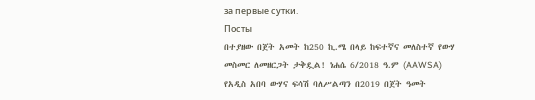за первые сутки.
Посты
በተያዘው በጀት አመት ከ250 ኪ.ሜ በላይ ከፍተኛና መለስተኛ የውሃ መስመር ለመዘርጋት ታቅዷል! ነሐሴ 6/2018 ዓ.ም (AAWSA) የአዲስ አበባ ውሃና ፍሳሽ ባለሥልጣን በ2019 በጀት ዓመት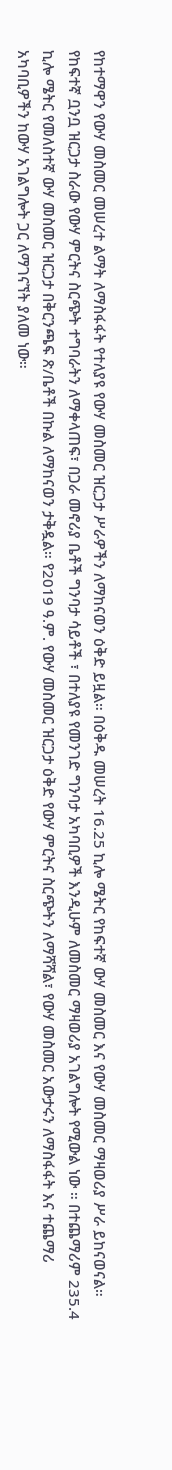የከተማዋን የውሃ መስመር መሠረተ ልማት ለማስፋፋት የተለያዩ የውሃ መስመር ዝርጋታ ሥራዎችን ለማከናወን ዕቅድ ይዟል። በዕቅዱ መሠረት 16.25 ኪሎ ሜትር የከፍተኛ ውሃ መስመር እና የውሃ መስመር ማዛወሪያ ሥራ ይከናወናል። የከፍተኛ ቧንቧ ዝርጋታ ስራው የውሃ ምርትና ስርጭት ተግባራትን ለማቀላጠፍ፣ በጋራ መኖሪያ ቤቶች ግንባታ ሳይቶች ፣ በተለያዩ የመንገድ ግንባታ አካባቢዎች እንዲሁም ለመስመር ማዛወሪያ አገልግሎት የሚውል ነው ። በተጨማሪም 235.4 ኪሎ ሜትር የመለስተኛ ውሃ መስመር ዝርጋታ በቅርንጫፍ ጽ/ቤቶች በኩል ለማከናወን ታቅዷል። የ2019 ዓ.ም. የውሃ መስመር ዝርጋታ ዕቅድ የውሃ ምርትና ስርጭትን ለማሻሻል፣ የውሃ መስመር አውታሩን ለማስፋፋት እና ተጨማሪ አካባቢዎችን ከውሃ አገልግሎት ጋር ለማገናኘት ያለመ ነው።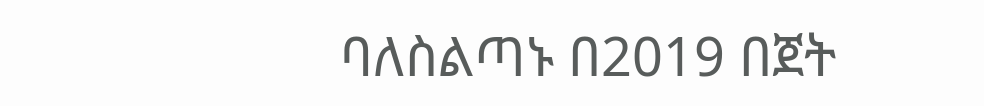ባለስልጣኑ በ2019 በጀት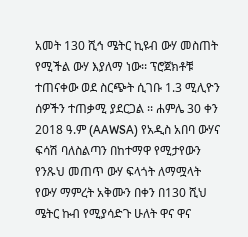አመት 130 ሺኅ ሜትር ኪዩብ ውሃ መስጠት የሚችል ውሃ እያለማ ነው፡፡ ፕሮጀክቶቹ ተጠናቀው ወደ ስርጭት ሲገቡ 1.3 ሚሊዮን ሰዎችን ተጠቃሚ ያደርጋል ፡፡ ሐምሌ 30 ቀን 2018 ዓ.ም (AAWSA) የአዲስ አበባ ውሃና ፍሳሽ ባለስልጣን በከተማዋ የሚታየውን የንጹህ መጠጥ ውሃ ፍላጎት ለማሟላት የውሃ ማምረት አቅሙን በቀን በ130 ሺህ ሜትር ኩብ የሚያሳድጉ ሁለት ዋና ዋና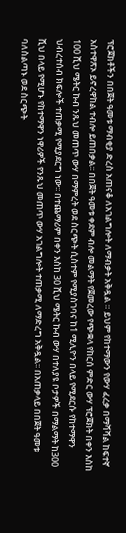ፕሮጀክቶችን በበጀት ዓመቱ ማብቂያ ድረስ አጠናቆ ለአገልግሎት ለማብቃት አቅዷል ። ይህም የከተማውን የውሃ ፈረቃ በማሻሻል ከፍተኛ አስተዋጽኦ ይኖረዋከል ተብሎ ይጠበቃል፡፡ በበጀት ዓመቱ ቀደም ብሎ መልማት የጀመረው የጭቋላ የከርሰ ምድር ውሃ ፕሮጀክት በቀን እስከ 100 ሺህ ሜትር ኩብ ንጹህ መጠጥ ውሃ በማምረት ወደ ስርጭት ሲስተም የሚያስገባና ከ1 ሚሊዮን በላይ የሚደርሱ የከተማዋን ህብረተሰብ ክፍሎች ተጠቃሚ የሚያደርግ ነው፡፡ በተጨማሪም በቀን እስከ 30 ሺህ ሜትር ኩብ ውሃ በተለያዩ ቦታዎች በማልማት ከ300 ሺህ በላይ የሚሆኑ የከተማዋን ነዋሪዎች የንጹህ መጠጥ ውሃ አገልግሎት ተጠቃሚ ለማድረግ አቅዷል፡፡ በአጠቃላይ በበጀት ዓመቱ ባለስልጣኑ ወደ ስርጭት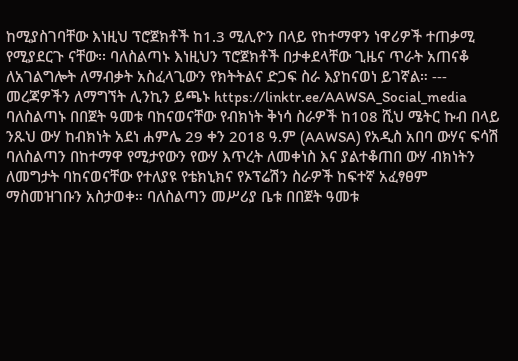ከሚያስገባቸው እነዚህ ፕሮጀክቶች ከ1.3 ሚሊዮን በላይ የከተማዋን ነዋሪዎች ተጠቃሚ የሚያደርጉ ናቸው፡፡ ባለስልጣኑ እነዚህን ፕሮጀክቶች በታቀደላቸው ጊዜና ጥራት አጠናቆ ለአገልግሎት ለማብቃት አስፈላጊውን የክትትልና ድጋፍ ስራ እያከናወነ ይገኛል። --- መረጃዎችን ለማግኘት ሊንኪን ይጫኑ https://linktr.ee/AAWSA_Social_media
ባለስልጣኑ በበጀት ዓመቱ ባከናወናቸው የብክነት ቅነሳ ስራዎች ከ108 ሺህ ሜትር ኩብ በላይ ንጹህ ውሃ ከብክነት አደነ ሐምሌ 29 ቀን 2018 ዓ.ም (AAWSA) የአዲስ አበባ ውሃና ፍሳሽ ባለስልጣን በከተማዋ የሚታየውን የውሃ እጥረት ለመቀነስ እና ያልተቆጠበ ውሃ ብክነትን ለመግታት ባከናወናቸው የተለያዩ የቴክኒክና የኦፕሬሽን ስራዎች ከፍተኛ አፈፃፀም ማስመዝገቡን አስታወቀ። ባለስልጣን መሥሪያ ቤቱ በበጀት ዓመቱ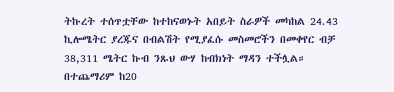ትኩረት ተሰጥቷቸው ከተከናወኑት አበይት ስራዎች መካከል 24.43 ኪሎሜትር ያረጁና በብልሽት የሚያፈሱ መስመሮችን በመቀየር ብቻ 38,311 ሜትር ኩብ ንጹህ ውሃ ከብክነት ማዳን ተችሏል። በተጨማሪም ከ20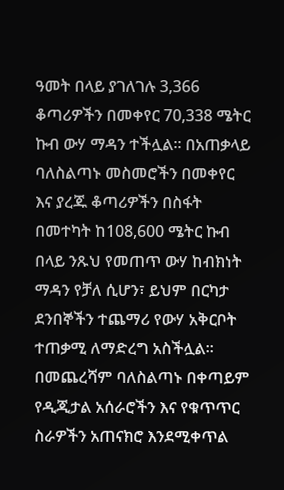ዓመት በላይ ያገለገሉ 3,366 ቆጣሪዎችን በመቀየር 70,338 ሜትር ኩብ ውሃ ማዳን ተችሏል፡፡ በአጠቃላይ ባለስልጣኑ መስመሮችን በመቀየር እና ያረጁ ቆጣሪዎችን በስፋት በመተካት ከ108,600 ሜትር ኩብ በላይ ንጹህ የመጠጥ ውሃ ከብክነት ማዳን የቻለ ሲሆን፣ ይህም በርካታ ደንበኞችን ተጨማሪ የውሃ አቅርቦት ተጠቃሚ ለማድረግ አስችሏል። በመጨረሻም ባለስልጣኑ በቀጣይም የዲጂታል አሰራሮችን እና የቁጥጥር ስራዎችን አጠናክሮ እንደሚቀጥል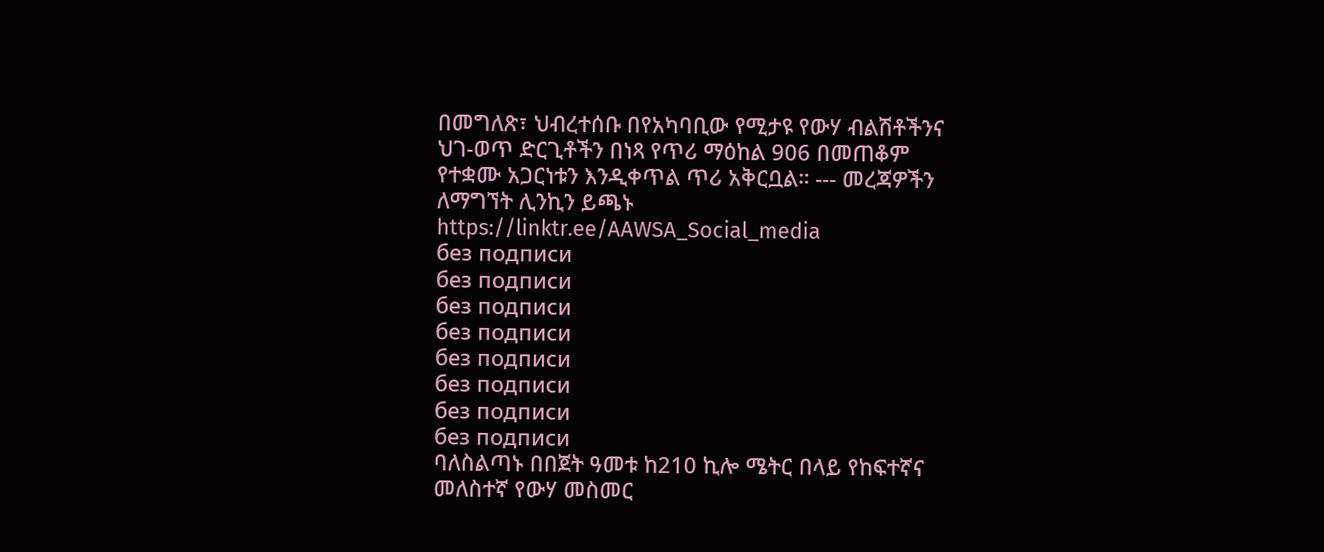በመግለጽ፣ ህብረተሰቡ በየአካባቢው የሚታዩ የውሃ ብልሽቶችንና ህገ-ወጥ ድርጊቶችን በነጻ የጥሪ ማዕከል 906 በመጠቆም የተቋሙ አጋርነቱን እንዲቀጥል ጥሪ አቅርቧል። --- መረጃዎችን ለማግኘት ሊንኪን ይጫኑ https://linktr.ee/AAWSA_Social_media
без подписи
без подписи
без подписи
без подписи
без подписи
без подписи
без подписи
без подписи
ባለስልጣኑ በበጀት ዓመቱ ከ210 ኪሎ ሜትር በላይ የከፍተኛና መለስተኛ የውሃ መስመር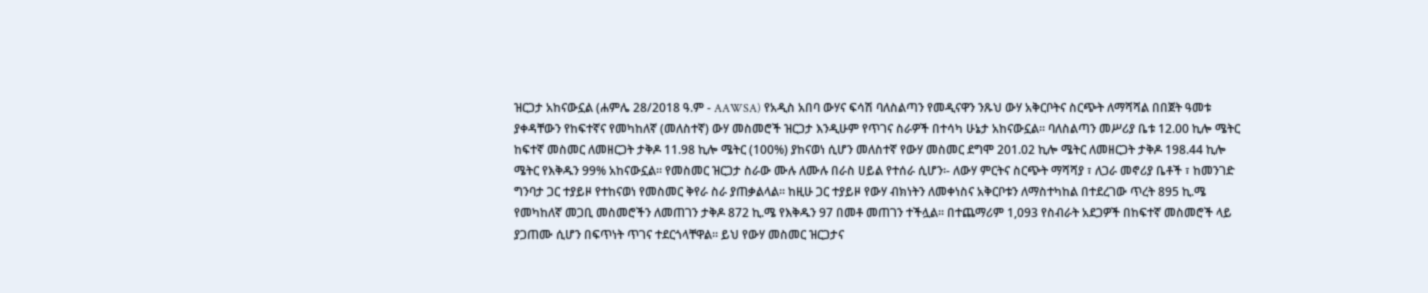ዝርጋታ አከናውኗል (ሐምሌ 28/2018 ዓ.ም - AAWSA) የአዲስ አበባ ውሃና ፍሳሽ ባለስልጣን የመዲናዋን ንጹህ ውሃ አቅርቦትና ስርጭት ለማሻሻል በበጀት ዓመቱ ያቀዳቸውን የከፍተኛና የመካከለኛ (መለስተኛ) ውሃ መስመሮች ዝርጋታ እንዲሁም የጥገና ስራዎች በተሳካ ሁኔታ አከናውኗል። ባለስልጣን መሥሪያ ቤቱ 12.00 ኪሎ ሜትር ከፍተኛ መስመር ለመዘርጋት ታቅዶ 11.98 ኪሎ ሜትር (100%) ያከናወነ ሲሆን መለስተኛ የውሃ መስመር ደግሞ 201.02 ኪሎ ሜትር ለመዘርጋት ታቅዶ 198.44 ኪሎ ሜትር የእቅዱን 99% አከናውኗል፡፡ የመስመር ዝርጋታ ስራው ሙሉ ለሙሉ በራስ ሀይል የተሰራ ሲሆን፡- ለውሃ ምርትና ስርጭት ማሻሻያ ፣ ለጋራ መኖሪያ ቤቶች ፣ ከመንገድ ግንባታ ጋር ተያይዞ የተከናወነ የመስመር ቅየራ ስራ ያጠቃልላል፡፡ ከዚሁ ጋር ተያይዞ የውሃ ብክነትን ለመቀነስና አቅርቦቱን ለማስተካከል በተደረገው ጥረት 895 ኪ.ሜ የመካከለኛ መጋቢ መስመሮችን ለመጠገን ታቅዶ 872 ኪ.ሜ የእቅዱን 97 በመቶ መጠገን ተችሏል፡፡ በተጨማሪም 1,093 የስብራት አደጋዎች በከፍተኛ መስመሮች ላይ ያጋጠሙ ሲሆን በፍጥነት ጥገና ተደርጎላቸዋል። ይህ የውሃ መስመር ዝርጋታና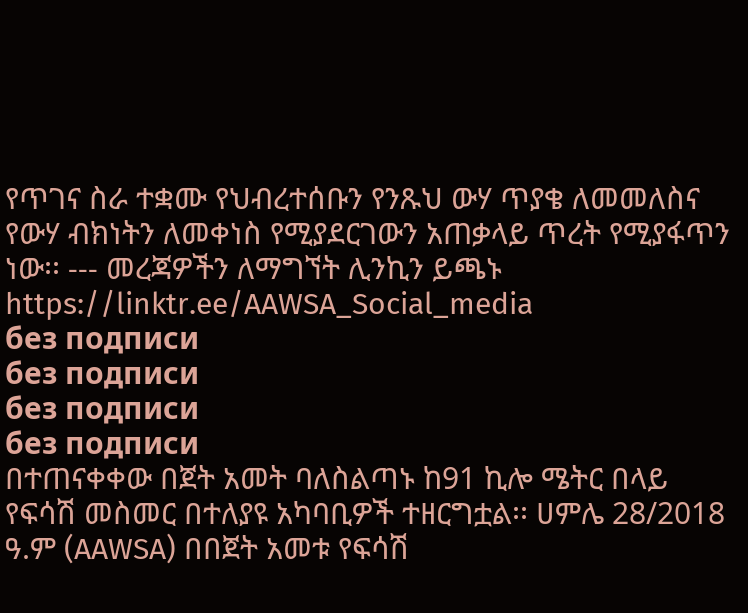የጥገና ስራ ተቋሙ የህብረተሰቡን የንጹህ ውሃ ጥያቄ ለመመለስና የውሃ ብክነትን ለመቀነስ የሚያደርገውን አጠቃላይ ጥረት የሚያፋጥን ነው፡፡ --- መረጃዎችን ለማግኘት ሊንኪን ይጫኑ https://linktr.ee/AAWSA_Social_media
без подписи
без подписи
без подписи
без подписи
በተጠናቀቀው በጀት አመት ባለስልጣኑ ከ91 ኪሎ ሜትር በላይ የፍሳሽ መስመር በተለያዩ አካባቢዎች ተዘርግቷል፡፡ ሀምሌ 28/2018 ዓ.ም (AAWSA) በበጀት አመቱ የፍሳሽ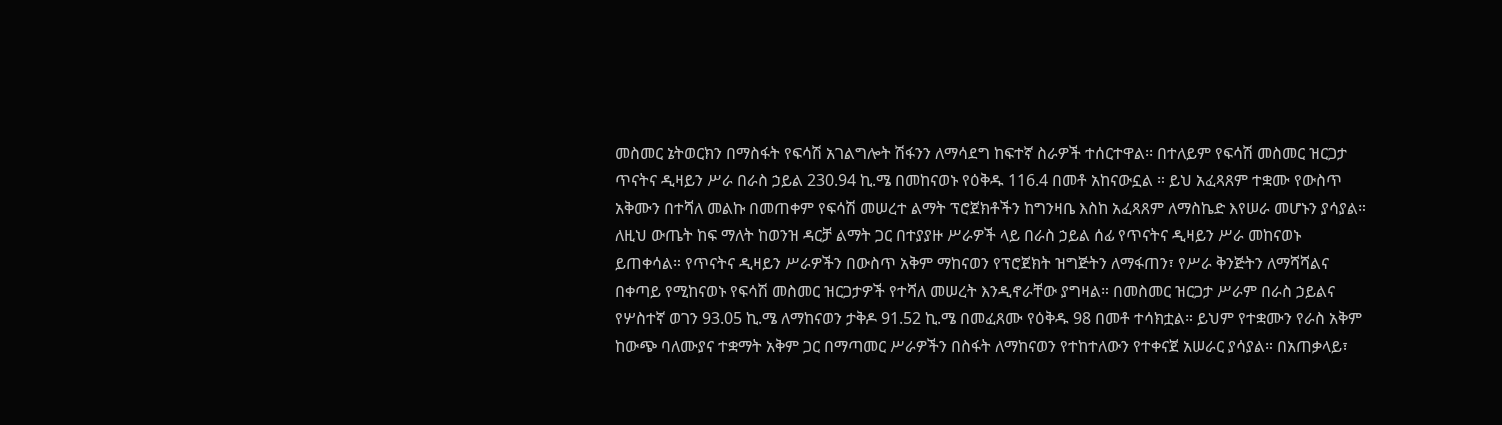መስመር ኔትወርክን በማስፋት የፍሳሽ አገልግሎት ሽፋንን ለማሳደግ ከፍተኛ ስራዎች ተሰርተዋል፡፡ በተለይም የፍሳሽ መስመር ዝርጋታ ጥናትና ዲዛይን ሥራ በራስ ኃይል 230.94 ኪ.ሜ በመከናወኑ የዕቅዱ 116.4 በመቶ አከናውኗል ። ይህ አፈጻጸም ተቋሙ የውስጥ አቅሙን በተሻለ መልኩ በመጠቀም የፍሳሽ መሠረተ ልማት ፕሮጀክቶችን ከግንዛቤ እስከ አፈጻጸም ለማስኬድ እየሠራ መሆኑን ያሳያል። ለዚህ ውጤት ከፍ ማለት ከወንዝ ዳርቻ ልማት ጋር በተያያዙ ሥራዎች ላይ በራስ ኃይል ሰፊ የጥናትና ዲዛይን ሥራ መከናወኑ ይጠቀሳል። የጥናትና ዲዛይን ሥራዎችን በውስጥ አቅም ማከናወን የፕሮጀክት ዝግጅትን ለማፋጠን፣ የሥራ ቅንጅትን ለማሻሻልና በቀጣይ የሚከናወኑ የፍሳሽ መስመር ዝርጋታዎች የተሻለ መሠረት እንዲኖራቸው ያግዛል። በመስመር ዝርጋታ ሥራም በራስ ኃይልና የሦስተኛ ወገን 93.05 ኪ.ሜ ለማከናወን ታቅዶ 91.52 ኪ.ሜ በመፈጸሙ የዕቅዱ 98 በመቶ ተሳክቷል። ይህም የተቋሙን የራስ አቅም ከውጭ ባለሙያና ተቋማት አቅም ጋር በማጣመር ሥራዎችን በስፋት ለማከናወን የተከተለውን የተቀናጀ አሠራር ያሳያል። በአጠቃላይ፣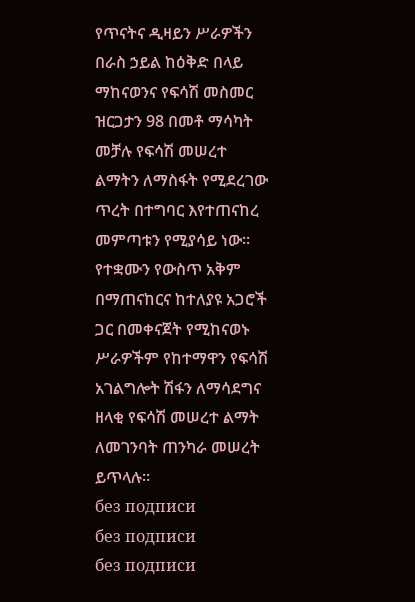የጥናትና ዲዛይን ሥራዎችን በራስ ኃይል ከዕቅድ በላይ ማከናወንና የፍሳሽ መስመር ዝርጋታን 98 በመቶ ማሳካት መቻሉ የፍሳሽ መሠረተ ልማትን ለማስፋት የሚደረገው ጥረት በተግባር እየተጠናከረ መምጣቱን የሚያሳይ ነው፡፡ የተቋሙን የውስጥ አቅም በማጠናከርና ከተለያዩ አጋሮች ጋር በመቀናጀት የሚከናወኑ ሥራዎችም የከተማዋን የፍሳሽ አገልግሎት ሽፋን ለማሳደግና ዘላቂ የፍሳሽ መሠረተ ልማት ለመገንባት ጠንካራ መሠረት ይጥላሉ።
без подписи
без подписи
без подписи